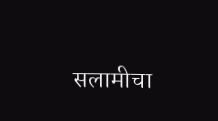सलामीचा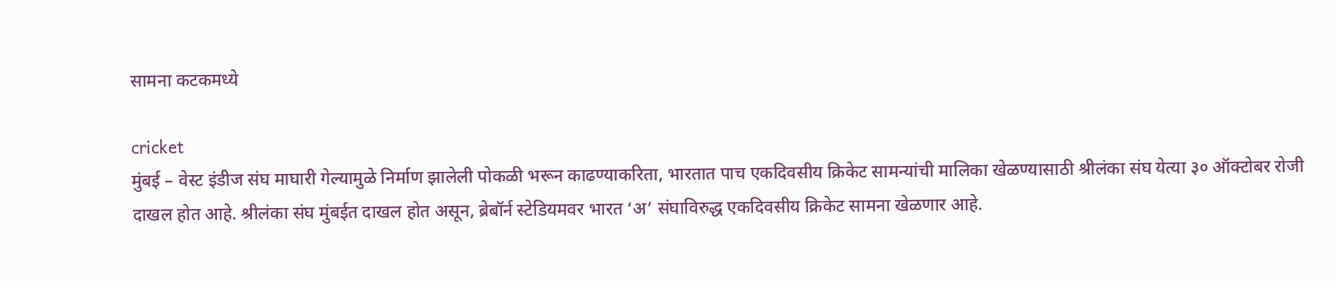सामना कटकमध्ये

cricket
मुंबई – वेस्ट इंडीज संघ माघारी गेल्यामुळे निर्माण झालेली पोकळी भरून काढण्याकरिता, भारतात पाच एकदिवसीय क्रिकेट सामन्यांची मालिका खेळण्यासाठी श्रीलंका संघ येत्या ३० ऑक्टोबर रोजी दाखल होत आहे. श्रीलंका संघ मुंबईत दाखल होत असून, ब्रेबॉर्न स्टेडियमवर भारत ‘अ’ संघाविरुद्ध एकदिवसीय क्रिकेट सामना खेळणार आहे.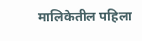मालिकेतील पहिला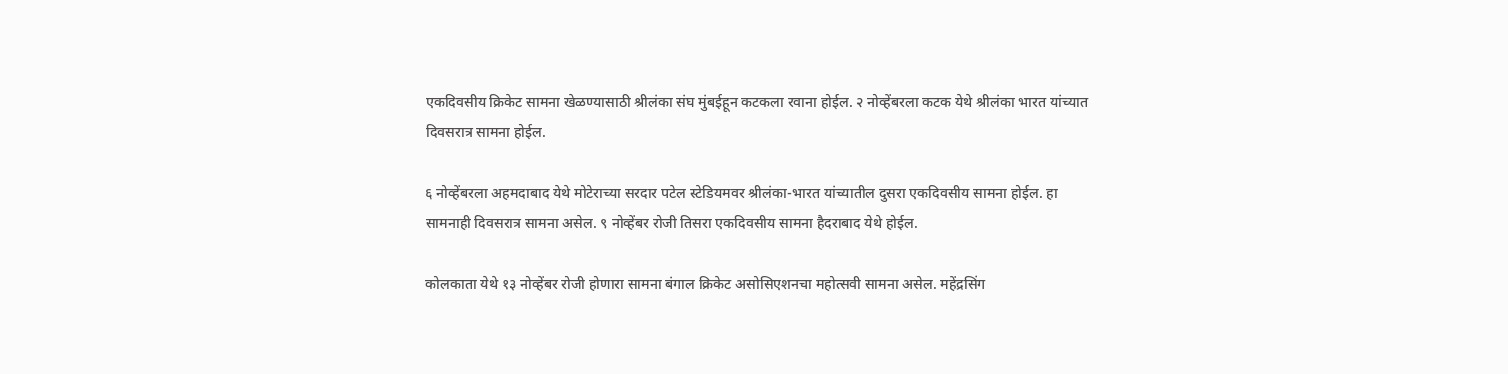एकदिवसीय क्रिकेट सामना खेळण्यासाठी श्रीलंका संघ मुंबईहून कटकला रवाना होईल. २ नोव्हेंबरला कटक येथे श्रीलंका भारत यांच्यात दिवसरात्र सामना होईल.

६ नोव्हेंबरला अहमदाबाद येथे मोटेराच्या सरदार पटेल स्टेडियमवर श्रीलंका-भारत यांच्यातील दुसरा एकदिवसीय सामना होईल. हा सामनाही दिवसरात्र सामना असेल. ९ नोव्हेंबर रोजी तिसरा एकदिवसीय सामना हैदराबाद येथे होईल.

कोलकाता येथे १३ नोव्हेंबर रोजी होणारा सामना बंगाल क्रिकेट असोसिएशनचा महोत्सवी सामना असेल. महेंद्रसिंग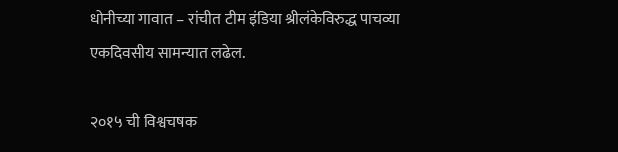धोनीच्या गावात – रांचीत टीम इंडिया श्रीलंकेविरुद्ध पाचव्या एकदिवसीय सामन्यात लढेल.

२०१५ ची विश्वचषक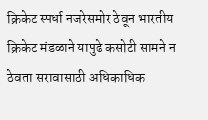क्रिकेट स्पर्धा नजरेसमोर ठेवून भारतीय क्रिकेट मंडळाने यापुढे कसोटी सामने न ठेवता सरावासाठी अधिकाधिक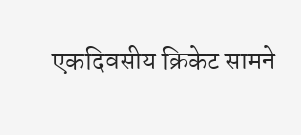एकदिवसीय क्रिकेट सामने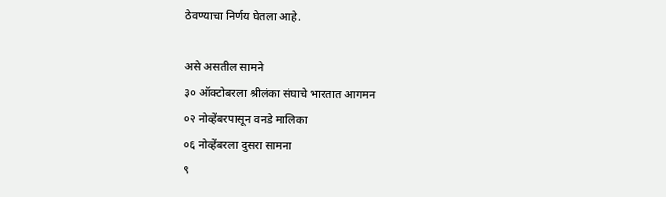ठेवण्याचा निर्णय घेतला आहे.

असे असतील सामने
३० ऑक्टोबरला श्रीलंका संघाचे भारतात आगमन
०२ नोव्हेंबरपासून वनडे मालिका
०६ नोव्हेंबरला दुसरा सामना
९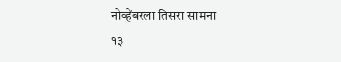नोव्हेंबरला तिसरा सामना
१३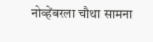नोव्हेंबरला चौथा सामना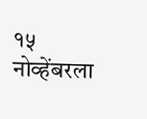१५ नोव्हेंबरला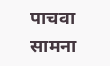पाचवा सामना